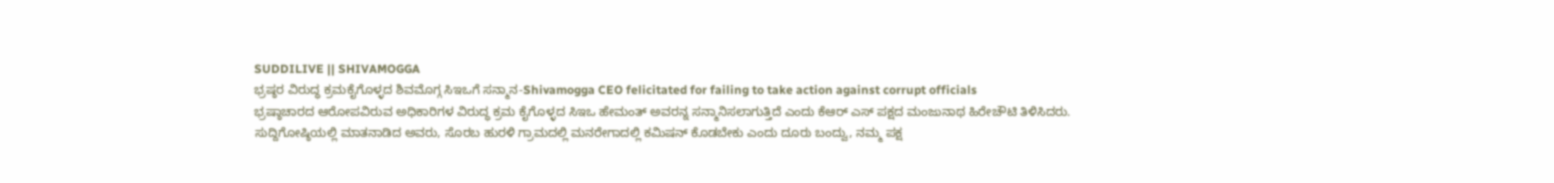SUDDILIVE || SHIVAMOGGA
ಭ್ರಷ್ಠರ ವಿರುದ್ಧ ಕ್ರಮಕೈಗೊಳ್ಳದ ಶಿವಮೊಗ್ಗ ಸಿಇಒಗೆ ಸನ್ಮಾನ-Shivamogga CEO felicitated for failing to take action against corrupt officials
ಭ್ರಷ್ಠಾಚಾರದ ಆರೋಪವಿರುವ ಅಧಿಕಾರಿಗಳ ವಿರುದ್ಧ ಕ್ರಮ ಕೈಗೊಳ್ಳದ ಸಿಇಒ ಹೇಮಂತ್ ಅವರನ್ನ ಸನ್ಮಾನಿಸಲಾಗುತ್ತಿದೆ ಎಂದು ಕೆಆರ್ ಎಸ್ ಪಕ್ಷದ ಮಂಜುನಾಥ ಹಿರೇಚೌಟಿ ತಿಳಿಸಿದರು.
ಸುದ್ದಿಗೋಷ್ಠಿಯಲ್ಲಿ ಮಾತನಾಡಿದ ಅವರು, ಸೊರಬ ಹುರಳಿ ಗ್ರಾಮದಲ್ಲಿ ಮನರೇಗಾದಲ್ಲಿ ಕಮಿಷನ್ ಕೊಡಬೇಕು ಎಂದು ದೂರು ಬಂದ್ವು, ನಮ್ಮ ಪಕ್ಷ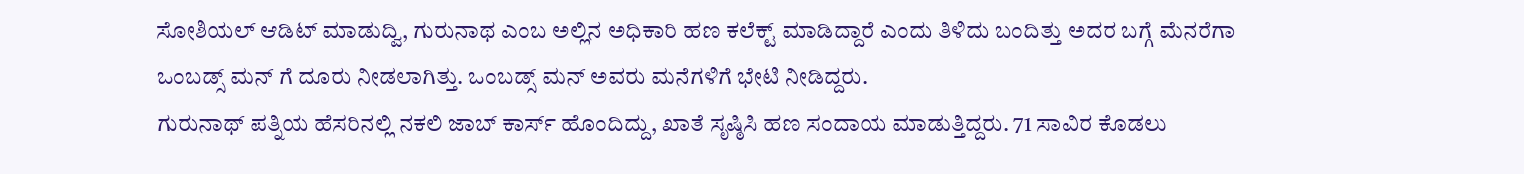ಸೋಶಿಯಲ್ ಆಡಿಟ್ ಮಾಡುದ್ವಿ, ಗುರುನಾಥ ಎಂಬ ಅಲ್ಲಿನ ಅಧಿಕಾರಿ ಹಣ ಕಲೆಕ್ಟ್ ಮಾಡಿದ್ದಾರೆ ಎಂದು ತಿಳಿದು ಬಂದಿತ್ತು ಅದರ ಬಗ್ಗೆ ಮೆನರೆಗಾ ಒಂಬಡ್ಸ್ ಮನ್ ಗೆ ದೂರು ನೀಡಲಾಗಿತ್ತು. ಒಂಬಡ್ಸ್ ಮನ್ ಅವರು ಮನೆಗಳಿಗೆ ಭೇಟಿ ನೀಡಿದ್ದರು.
ಗುರುನಾಥ್ ಪತ್ನಿಯ ಹೆಸರಿನಲ್ಲಿ ನಕಲಿ ಜಾಬ್ ಕಾರ್ಸ್ ಹೊಂದಿದ್ದು, ಖಾತೆ ಸೃಷ್ಠಿಸಿ ಹಣ ಸಂದಾಯ ಮಾಡುತ್ತಿದ್ದರು. 71 ಸಾವಿರ ಕೊಡಲು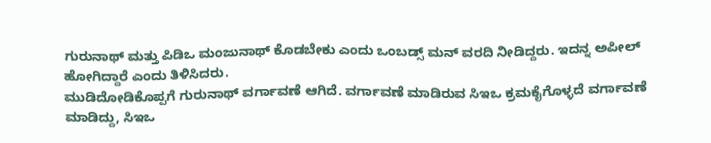ಗುರುನಾಥ್ ಮತ್ತು ಪಿಡಿಒ ಮಂಜುನಾಥ್ ಕೊಡಬೇಕು ಎಂದು ಒಂಬಡ್ಸ್ ಮನ್ ವರದಿ ನೀಡಿದ್ದರು. ಇದನ್ನ ಅಪೀಲ್ ಹೋಗಿದ್ದಾರೆ ಎಂದು ತಿಳಿಸಿದರು.
ಮುಡಿದೋಡಿಕೊಪ್ಪಗೆ ಗುರುನಾಥ್ ವರ್ಗಾವಣೆ ಆಗಿದೆ. ವರ್ಗಾವಣೆ ಮಾಡಿರುವ ಸಿಇಒ ಕ್ರಮಕೈಗೊಳ್ಳದೆ ವರ್ಗಾವಣೆ ಮಾಡಿದ್ದು, ಸಿಇಒ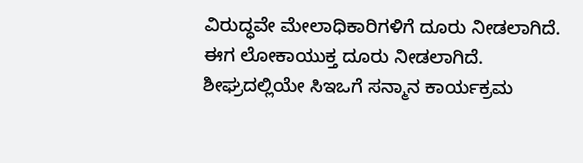ವಿರುದ್ಧವೇ ಮೇಲಾಧಿಕಾರಿಗಳಿಗೆ ದೂರು ನೀಡಲಾಗಿದೆ. ಈಗ ಲೋಕಾಯುಕ್ತ ದೂರು ನೀಡಲಾಗಿದೆ. ಶೀಘ್ರದಲ್ಲಿಯೇ ಸಿಇಒಗೆ ಸನ್ಮಾನ ಕಾರ್ಯಕ್ರಮ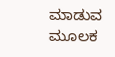ಮಾಡುವ ಮೂಲಕ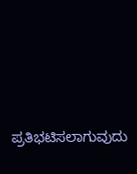ಪ್ರತಿಭಟಿಸಲಾಗುವುದು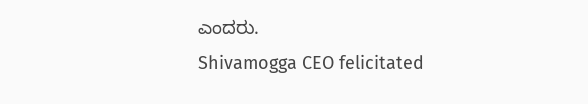ಎಂದರು.
Shivamogga CEO felicitated